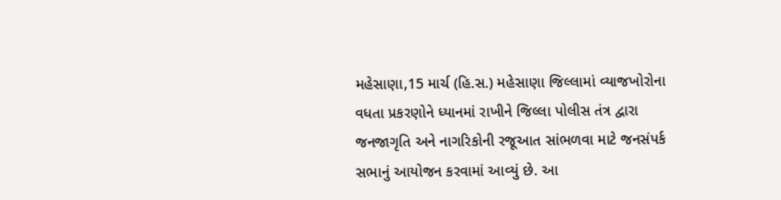મહેસાણા,15 માર્ચ (હિ.સ.) મહેસાણા જિલ્લામાં વ્યાજખોરોના વધતા પ્રકરણોને ધ્યાનમાં રાખીને જિલ્લા પોલીસ તંત્ર દ્વારા જનજાગૃતિ અને નાગરિકોની રજૂઆત સાંભળવા માટે જનસંપર્ક સભાનું આયોજન કરવામાં આવ્યું છે. આ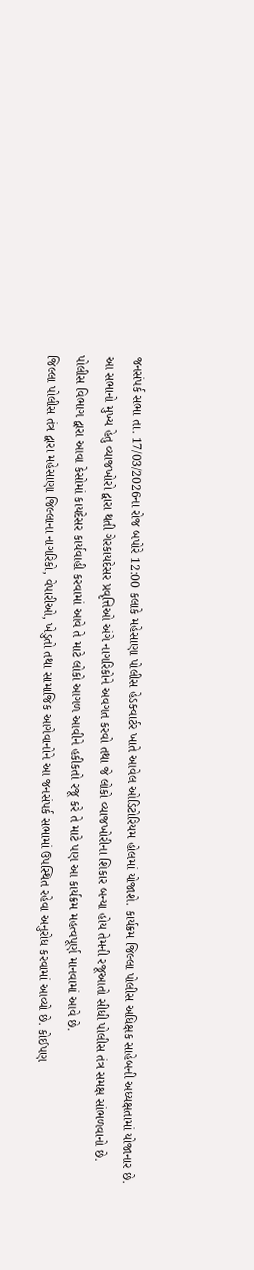જનસંપર્ક સભા તા. 17/03/2026ના રોજ બપોરે 12:00 કલાકે મહેસાણા પોલીસ હેડક્વાર્ટર ખાતે આવેલ ઓડિટોરિયમ હોલમાં યોજાશે. કાર્યક્રમ જિલ્લા પોલીસ અધિક્ષક સાહેબની અધ્યક્ષતામાં યોજાનાર છે.
આ સભાનો મુખ્ય હેતુ વ્યાજખોરો દ્વારા થતી ગેરકાયદેસર પ્રવૃત્તિઓ અંગે નાગરિકોને અવગત કરવો તથા જે લોકો વ્યાજખોરીના શિકાર બન્યા હોય તેમની રજૂઆતો સીધી પોલીસ તંત્ર સમક્ષ સાંભળવાનો છે.
પોલીસ વિભાગ દ્વારા આવા કેસોમાં કાયદેસર કાર્યવાહી કરવામાં આવે તે માટે લોકો આગળ આવીને હકીકતો રજૂ કરે તે માટે પણ આ કાર્યક્રમ મહત્વપૂર્ણ માનવામાં આવે છે.
જિલ્લા પોલીસ તંત્ર દ્વારા મહેસાણા જિલ્લાના નાગરિકો, વેપારીઓ, ખેડુતો તથા સામાજિક આગેવાનોને આ જનસંપર્ક સભામાં ઉપસ્થિત રહેવા અનુરોધ કરવામાં આવ્યો છે. કોઈપણ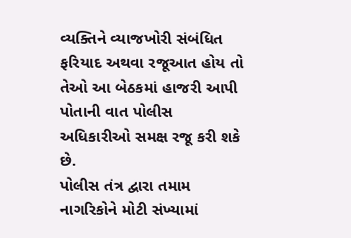વ્યક્તિને વ્યાજખોરી સંબંધિત ફરિયાદ અથવા રજૂઆત હોય તો તેઓ આ બેઠકમાં હાજરી આપી પોતાની વાત પોલીસ અધિકારીઓ સમક્ષ રજૂ કરી શકે છે.
પોલીસ તંત્ર દ્વારા તમામ નાગરિકોને મોટી સંખ્યામાં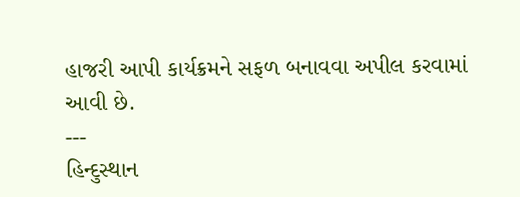હાજરી આપી કાર્યક્રમને સફળ બનાવવા અપીલ કરવામાં આવી છે.
---
હિન્દુસ્થાન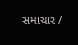સમાચાર /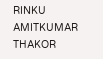RINKU AMITKUMAR THAKOR